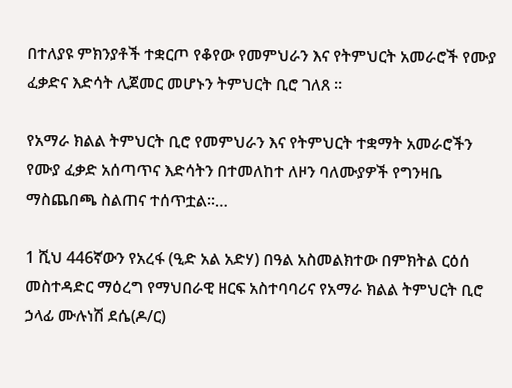በተለያዩ ምክንያቶች ተቋርጦ የቆየው የመምህራን እና የትምህርት አመራሮች የሙያ ፈቃድና እድሳት ሊጀመር መሆኑን ትምህርት ቢሮ ገለጸ ።

የአማራ ክልል ትምህርት ቢሮ የመምህራን እና የትምህርት ተቋማት አመራሮችን የሙያ ፈቃድ አሰጣጥና እድሳትን በተመለከተ ለዞን ባለሙያዎች የግንዛቤ ማስጨበጫ ስልጠና ተሰጥቷል።…

1 ሺህ 446ኛውን የአረፋ (ዒድ አል አድሃ) በዓል አስመልክተው በምክትል ርዕሰ መስተዳድር ማዕረግ የማህበራዊ ዘርፍ አስተባባሪና የአማራ ክልል ትምህርት ቢሮ ኃላፊ ሙሉነሽ ደሴ(ዶ/ር)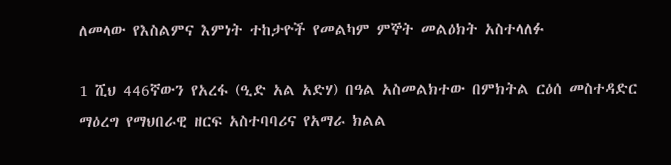ለመላው የእስልምና እምነት ተከታዮች የመልካም ምኞት መልዕክት አስተላለፉ

1 ሺህ 446ኛውን የአረፋ (ዒድ አል አድሃ) በዓል አስመልክተው በምክትል ርዕሰ መስተዳድር ማዕረግ የማህበራዊ ዘርፍ አስተባባሪና የአማራ ክልል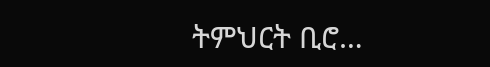ትምህርት ቢሮ…